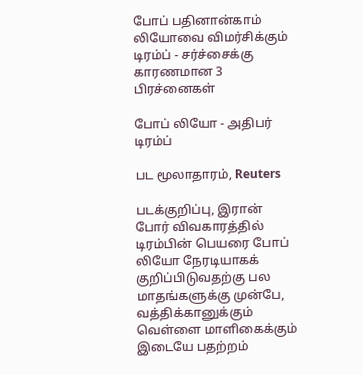போப் பதினான்காம் லியோவை விமர்சிக்கும் டிரம்ப் - சர்ச்சைக்கு காரணமான 3 பிரச்னைகள்

போப் லியோ - அதிபர் டிரம்ப்

பட மூலாதாரம், Reuters

படக்குறிப்பு, இரான் போர் விவகாரத்தில் டிரம்பின் பெயரை போப் லியோ நேரடியாகக் குறிப்பிடுவதற்கு பல மாதங்களுக்கு முன்பே, வத்திக்கானுக்கும் வெள்ளை மாளிகைக்கும் இடையே பதற்றம்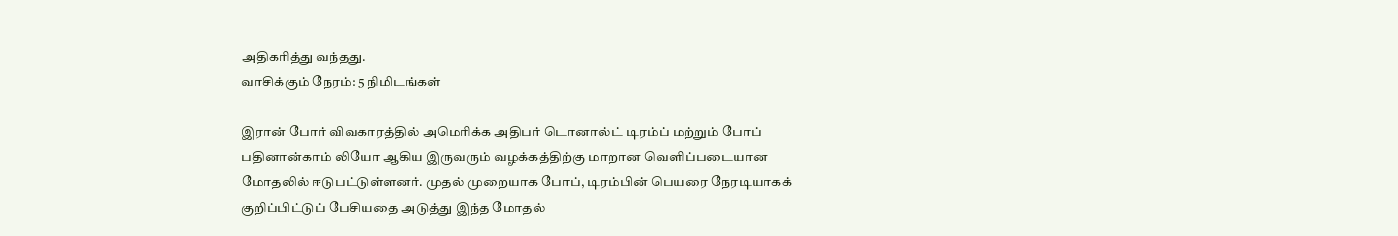அதிகரித்து வந்தது.
வாசிக்கும் நேரம்: 5 நிமிடங்கள்

இரான் போர் விவகாரத்தில் அமெரிக்க அதிபர் டொனால்ட் டிரம்ப் மற்றும் போப் பதினான்காம் லியோ ஆகிய இருவரும் வழக்கத்திற்கு மாறான வெளிப்படையான மோதலில் ஈடுபட்டுள்ளனர். முதல் முறையாக போப், டிரம்பின் பெயரை நேரடியாகக் குறிப்பிட்டுப் பேசியதை அடுத்து இந்த மோதல்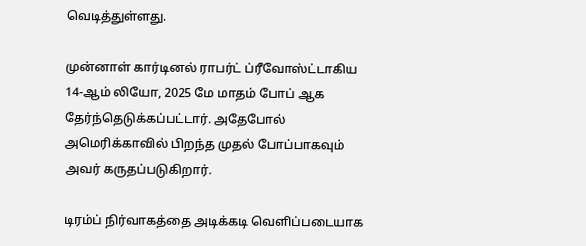வெடித்துள்ளது.

முன்னாள் கார்டினல் ராபர்ட் ப்ரீவோஸ்ட்டாகிய 14-ஆம் லியோ, 2025 மே மாதம் போப் ஆக தேர்ந்தெடுக்கப்பட்டார். அதேபோல் அமெரிக்காவில் பிறந்த முதல் போப்பாகவும் அவர் கருதப்படுகிறார்.

டிரம்ப் நிர்வாகத்தை அடிக்கடி வெளிப்படையாக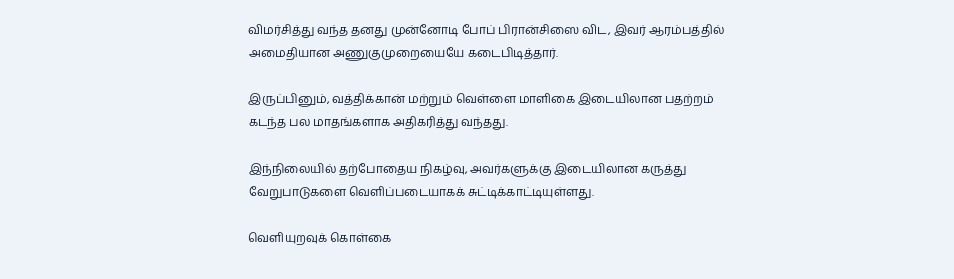விமர்சித்து வந்த தனது முன்னோடி போப் பிரான்சிஸை விட, இவர் ஆரம்பத்தில் அமைதியான அணுகுமுறையையே கடைபிடித்தார்.

இருப்பினும், வத்திக்கான் மற்றும் வெள்ளை மாளிகை இடையிலான பதற்றம் கடந்த பல மாதங்களாக அதிகரித்து வந்தது.

இந்நிலையில் தற்போதைய நிகழ்வு, அவர்களுக்கு இடையிலான கருத்து வேறுபாடுகளை வெளிப்படையாகக் சுட்டிக்காட்டியுள்ளது.

வெளியுறவுக் கொள்கை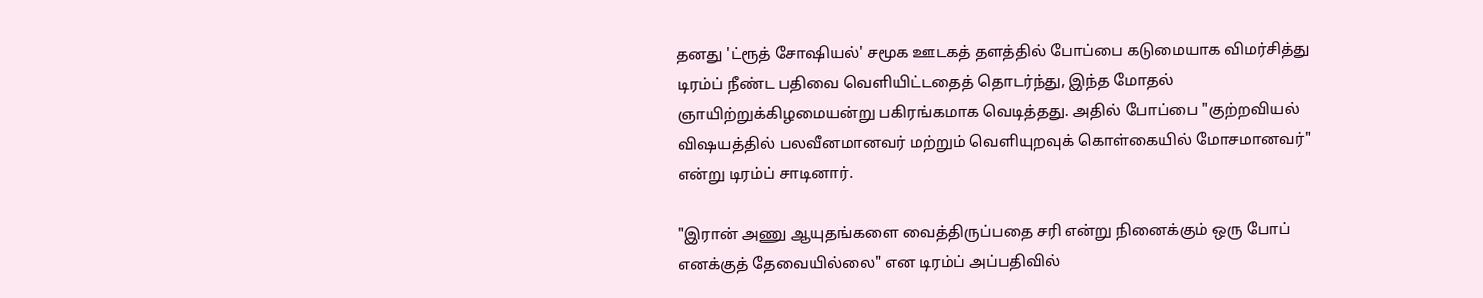தனது 'ட்ரூத் சோஷியல்' சமூக ஊடகத் தளத்தில் போப்பை கடுமையாக விமர்சித்து டிரம்ப் நீண்ட பதிவை வெளியிட்டதைத் தொடர்ந்து, இந்த மோதல் ஞாயிற்றுக்கிழமையன்று பகிரங்கமாக வெடித்தது. அதில் போப்பை "குற்றவியல் விஷயத்தில் பலவீனமானவர் மற்றும் வெளியுறவுக் கொள்கையில் மோசமானவர்" என்று டிரம்ப் சாடினார்.

"இரான் அணு ஆயுதங்களை வைத்திருப்பதை சரி என்று நினைக்கும் ஒரு போப் எனக்குத் தேவையில்லை" என டிரம்ப் அப்பதிவில்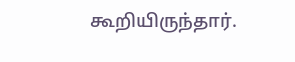கூறியிருந்தார்.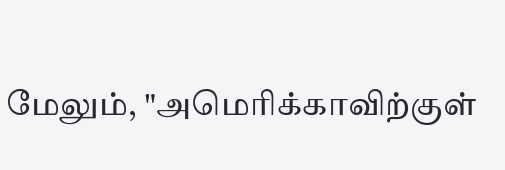மேலும், "அமெரிக்காவிற்குள்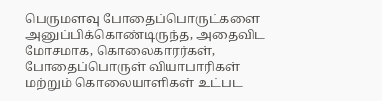பெருமளவு போதைப்பொருட்களை அனுப்பிக்கொண்டிருந்த, அதைவிட மோசமாக, கொலைகாரர்கள், போதைப்பொருள் வியாபாரிகள் மற்றும் கொலையாளிகள் உட்பட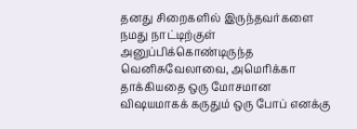தனது சிறைகளில் இருந்தவர்களை நமது நாட்டிற்குள் அனுப்பிக்கொண்டிருந்த வெனிசுவேலாவை, அமெரிக்கா தாக்கியதை ஒரு மோசமான விஷயமாகக் கருதும் ஒரு போப் எனக்கு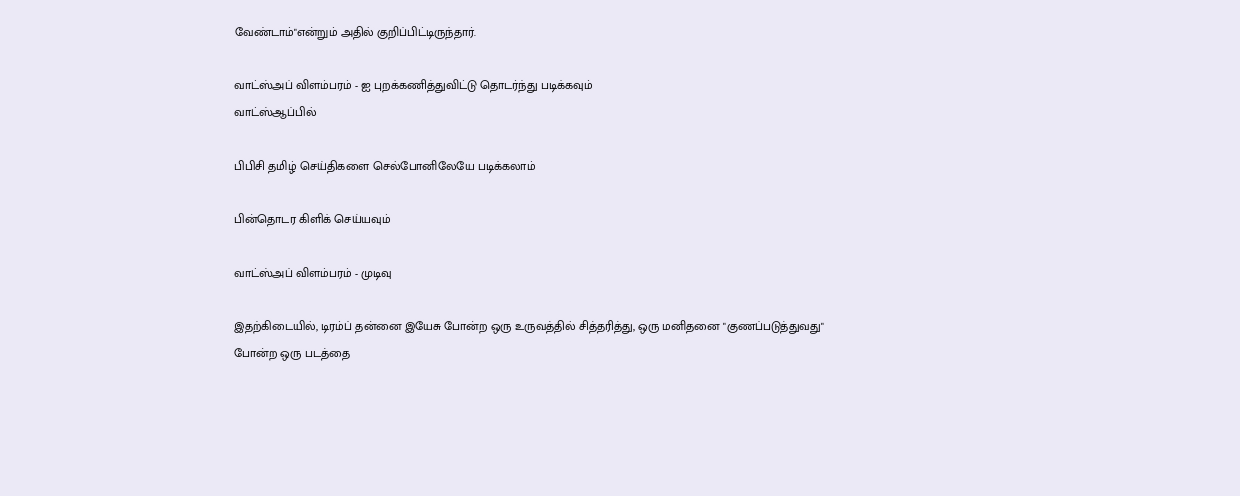வேண்டாம்"என்றும் அதில் குறிப்பிட்டிருந்தார்.

வாட்ஸ்அப் விளம்பரம் - ஐ புறக்கணித்துவிட்டு தொடர்ந்து படிக்கவும்
வாட்ஸ்ஆப்பில்

பிபிசி தமிழ் செய்திகளை செல்போனிலேயே படிக்கலாம்

பின்தொடர கிளிக் செய்யவும்

வாட்ஸ்அப் விளம்பரம் - முடிவு

இதற்கிடையில், டிரம்ப் தன்னை இயேசு போன்ற ஒரு உருவத்தில் சித்தரித்து, ஒரு மனிதனை "குணப்படுத்துவது" போன்ற ஒரு படத்தை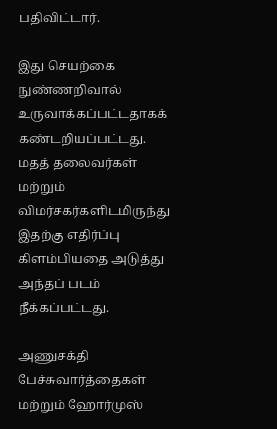பதிவிட்டார்.

இது செயற்கை நுண்ணறிவால் உருவாக்கப்பட்டதாகக் கண்டறியப்பட்டது. மதத் தலைவர்கள் மற்றும் விமர்சகர்களிடமிருந்து இதற்கு எதிர்ப்பு கிளம்பியதை அடுத்து அந்தப் படம் நீக்கப்பட்டது.

அணுசக்தி பேச்சுவார்த்தைகள் மற்றும் ஹோர்முஸ்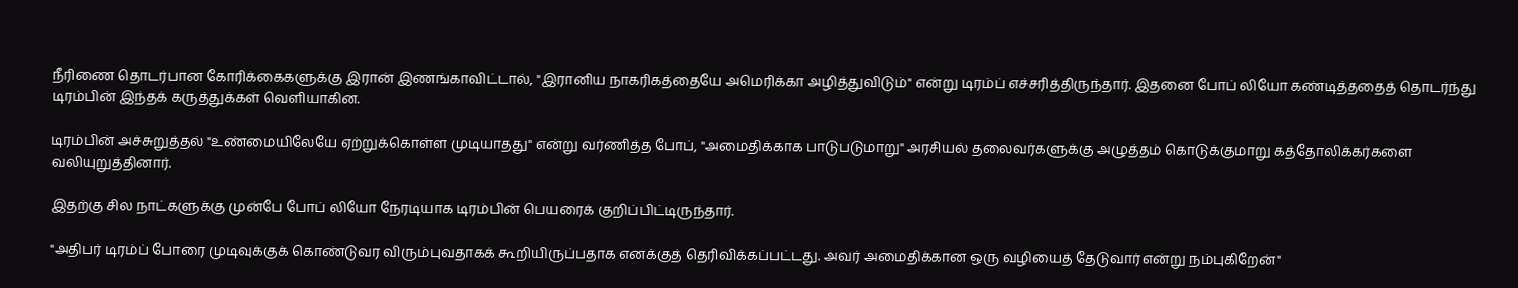நீரிணை தொடர்பான கோரிக்கைகளுக்கு இரான் இணங்காவிட்டால், "இரானிய நாகரிகத்தையே அமெரிக்கா அழித்துவிடும்" என்று டிரம்ப் எச்சரித்திருந்தார். இதனை போப் லியோ கண்டித்ததைத் தொடர்ந்து டிரம்பின் இந்தக் கருத்துக்கள் வெளியாகின.

டிரம்பின் அச்சுறுத்தல் "உண்மையிலேயே ஏற்றுக்கொள்ள முடியாதது" என்று வர்ணித்த போப், "அமைதிக்காக பாடுபடுமாறு" அரசியல் தலைவர்களுக்கு அழுத்தம் கொடுக்குமாறு கத்தோலிக்கர்களை வலியுறுத்தினார்.

இதற்கு சில நாட்களுக்கு முன்பே போப் லியோ நேரடியாக டிரம்பின் பெயரைக் குறிப்பிட்டிருந்தார்.

"அதிபர் டிரம்ப் போரை முடிவுக்குக் கொண்டுவர விரும்புவதாகக் கூறியிருப்பதாக எனக்குத் தெரிவிக்கப்பட்டது. அவர் அமைதிக்கான ஒரு வழியைத் தேடுவார் என்று நம்புகிறேன்"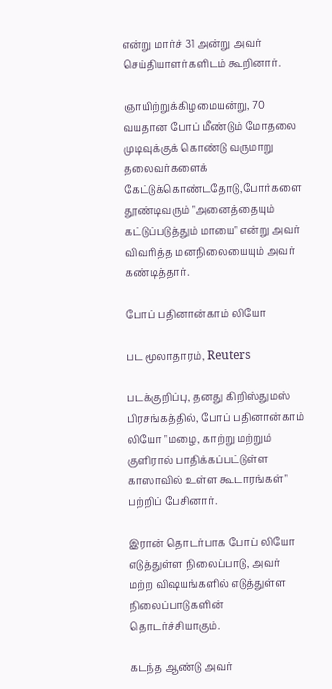என்று மார்ச் 31 அன்று அவர் செய்தியாளர்களிடம் கூறினார்.

ஞாயிற்றுக்கிழமையன்று, 70 வயதான போப் மீண்டும் மோதலை முடிவுக்குக் கொண்டு வருமாறு தலைவர்களைக் கேட்டுக்கொண்டதோடு,போர்களை தூண்டிவரும் "அனைத்தையும் கட்டுப்படுத்தும் மாயை" என்று அவர் விவரித்த மனநிலையையும் அவர் கண்டித்தார்.

போப் பதினான்காம் லியோ

பட மூலாதாரம், Reuters

படக்குறிப்பு, தனது கிறிஸ்துமஸ் பிரசங்கத்தில், போப் பதினான்காம் லியோ "மழை, காற்று மற்றும் குளிரால் பாதிக்கப்பட்டுள்ள காஸாவில் உள்ள கூடாரங்கள்" பற்றிப் பேசினார்.

இரான் தொடர்பாக போப் லியோ எடுத்துள்ள நிலைப்பாடு, அவர் மற்ற விஷயங்களில் எடுத்துள்ள நிலைப்பாடுகளின் தொடர்ச்சியாகும்.

கடந்த ஆண்டு அவர்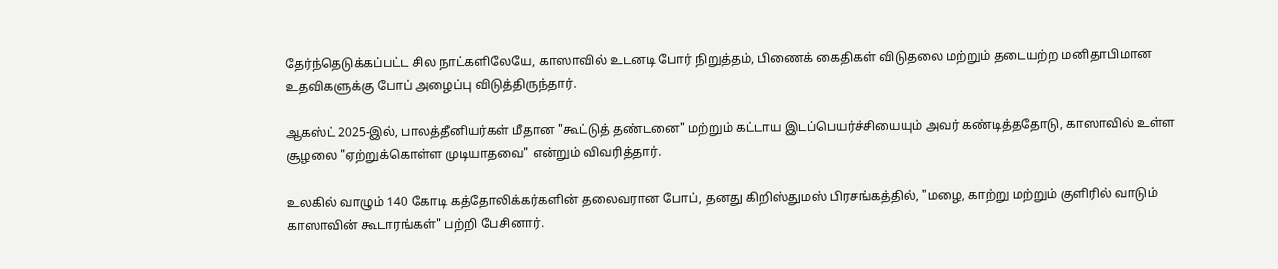தேர்ந்தெடுக்கப்பட்ட சில நாட்களிலேயே, காஸாவில் உடனடி போர் நிறுத்தம், பிணைக் கைதிகள் விடுதலை மற்றும் தடையற்ற மனிதாபிமான உதவிகளுக்கு போப் அழைப்பு விடுத்திருந்தார்.

ஆகஸ்ட் 2025-இல், பாலத்தீனியர்கள் மீதான "கூட்டுத் தண்டனை" மற்றும் கட்டாய இடப்பெயர்ச்சியையும் அவர் கண்டித்ததோடு, காஸாவில் உள்ள சூழலை "ஏற்றுக்கொள்ள முடியாதவை" என்றும் விவரித்தார்.

உலகில் வாழும் 140 கோடி கத்தோலிக்கர்களின் தலைவரான போப், தனது கிறிஸ்துமஸ் பிரசங்கத்தில், "மழை, காற்று மற்றும் குளிரில் வாடும் காஸாவின் கூடாரங்கள்" பற்றி பேசினார்.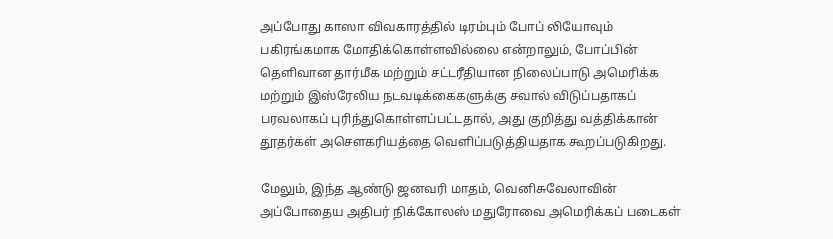அப்போது காஸா விவகாரத்தில் டிரம்பும் போப் லியோவும் பகிரங்கமாக மோதிக்கொள்ளவில்லை என்றாலும், போப்பின் தெளிவான தார்மீக மற்றும் சட்டரீதியான நிலைப்பாடு அமெரிக்க மற்றும் இஸ்ரேலிய நடவடிக்கைகளுக்கு சவால் விடுப்பதாகப் பரவலாகப் புரிந்துகொள்ளப்பட்டதால், அது குறித்து வத்திக்கான் தூதர்கள் அசௌகரியத்தை வெளிப்படுத்தியதாக கூறப்படுகிறது.

மேலும், இந்த ஆண்டு ஜனவரி மாதம், வெனிசுவேலாவின் அப்போதைய அதிபர் நிக்கோலஸ் மதுரோவை அமெரிக்கப் படைகள்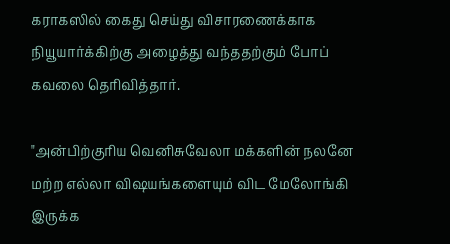கராகஸில் கைது செய்து விசாரணைக்காக நியூயார்க்கிற்கு அழைத்து வந்ததற்கும் போப் கவலை தெரிவித்தார்.

"அன்பிற்குரிய வெனிசுவேலா மக்களின் நலனே மற்ற எல்லா விஷயங்களையும் விட மேலோங்கி இருக்க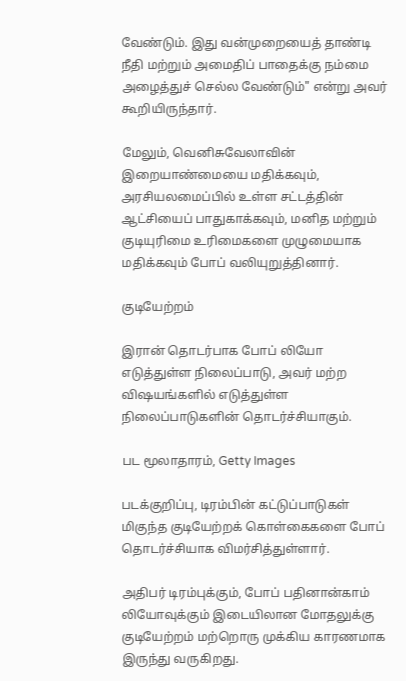வேண்டும். இது வன்முறையைத் தாண்டி நீதி மற்றும் அமைதிப் பாதைக்கு நம்மை அழைத்துச் செல்ல வேண்டும்" என்று அவர் கூறியிருந்தார்.

மேலும், வெனிசுவேலாவின் இறையாண்மையை மதிக்கவும், அரசியலமைப்பில் உள்ள சட்டத்தின் ஆட்சியைப் பாதுகாக்கவும், மனித மற்றும் குடியுரிமை உரிமைகளை முழுமையாக மதிக்கவும் போப் வலியுறுத்தினார்.

குடியேற்றம்

இரான் தொடர்பாக போப் லியோ எடுத்துள்ள நிலைப்பாடு, அவர் மற்ற விஷயங்களில் எடுத்துள்ள நிலைப்பாடுகளின் தொடர்ச்சியாகும்.

பட மூலாதாரம், Getty Images

படக்குறிப்பு, டிரம்பின் கட்டுப்பாடுகள் மிகுந்த குடியேற்றக் கொள்கைகளை போப் தொடர்ச்சியாக விமர்சித்துள்ளார்.

அதிபர் டிரம்புக்கும், போப் பதினான்காம் லியோவுக்கும் இடையிலான மோதலுக்கு குடியேற்றம் மற்றொரு முக்கிய காரணமாக இருந்து வருகிறது.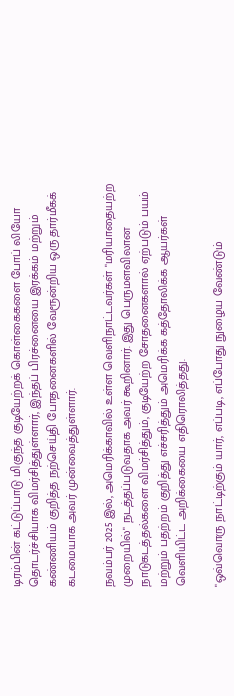டிரம்பின் கட்டுப்பாடு மிகுந்த குடியேற்றக் கொள்கைகளை போப் லியோ தொடர்ச்சியாக விமர்சித்துள்ளார், இந்தப் பிரச்னையை இரக்கம் மற்றும் கண்ணியம் குறித்த நற்செய்தி போதனைகளில் வேரூன்றிய ஒரு தார்மீகக் கடமையாக அவர் முன்வைத்துள்ளார்.

நவம்பர் 2025 இல், அமெரிக்காவில் உள்ள வெளிநாட்டவர்கள் "மரியாதையற்ற முறையில்" நடத்தப்படுவதாக அவர் கூறினார். இது பெருமளவிலான நாடுகடத்தல்களை விமர்சித்தும், குடியேற்ற சோதனைகளால் ஏற்படும் பயம் மற்றும் பதற்றம் குறித்து எச்சரித்தும் அமெரிக்க கத்தோலிக்க ஆயர்கள் வெளியிட்ட அறிக்கையை எதிரொலித்தது.

"ஒவ்வொரு நாட்டிற்கும் யார், எப்படி, எப்போது நுழைய வேண்டும்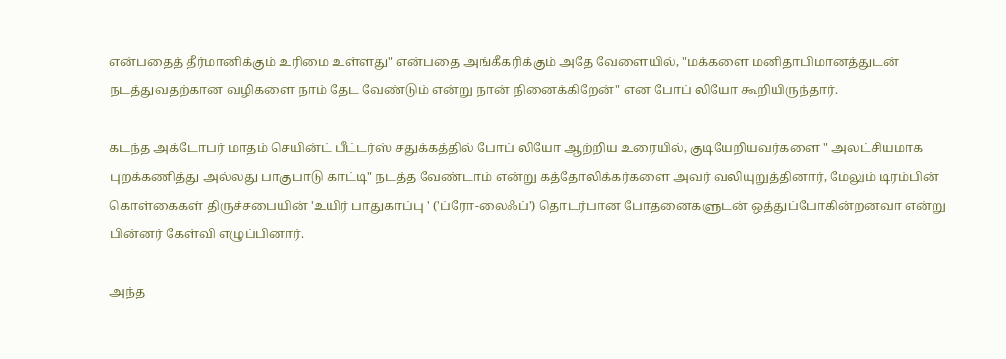என்பதைத் தீர்மானிக்கும் உரிமை உள்ளது" என்பதை அங்கீகரிக்கும் அதே வேளையில், "மக்களை மனிதாபிமானத்துடன் நடத்துவதற்கான வழிகளை நாம் தேட வேண்டும் என்று நான் நினைக்கிறேன்" என போப் லியோ கூறியிருந்தார்.

கடந்த அக்டோபர் மாதம் செயின்ட் பீட்டர்ஸ் சதுக்கத்தில் போப் லியோ ஆற்றிய உரையில், குடியேறியவர்களை " அலட்சியமாக புறக்கணித்து அல்லது பாகுபாடு காட்டி" நடத்த வேண்டாம் என்று கத்தோலிக்கர்களை அவர் வலியுறுத்தினார், மேலும் டிரம்பின் கொள்கைகள் திருச்சபையின் 'உயிர் பாதுகாப்பு ' ('ப்ரோ-லைஃப்') தொடர்பான போதனைகளுடன் ஒத்துப்போகின்றனவா என்று பின்னர் கேள்வி எழுப்பினார்.

அந்த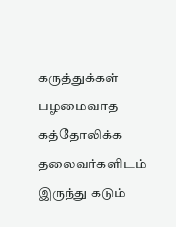கருத்துக்கள் பழமைவாத கத்தோலிக்க தலைவர்களிடம் இருந்து கடும்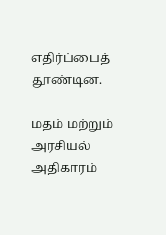எதிர்ப்பைத் தூண்டின.

மதம் மற்றும் அரசியல் அதிகாரம்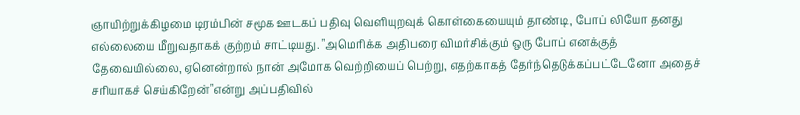ஞாயிற்றுக்கிழமை டிரம்பின் சமூக ஊடகப் பதிவு வெளியுறவுக் கொள்கையையும் தாண்டி, போப் லியோ தனது எல்லையை மீறுவதாகக் குற்றம் சாட்டியது. "அமெரிக்க அதிபரை விமர்சிக்கும் ஒரு போப் எனக்குத் தேவையில்லை, ஏனென்றால் நான் அமோக வெற்றியைப் பெற்று, எதற்காகத் தேர்ந்தெடுக்கப்பட்டேனோ அதைச் சரியாகச் செய்கிறேன்"என்று அப்பதிவில்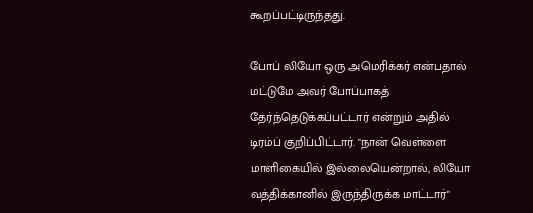கூறப்பட்டிருந்தது.

போப் லியோ ஒரு அமெரிக்கர் என்பதால் மட்டுமே அவர் போப்பாகத் தேர்ந்தெடுக்கப்பட்டார் என்றும் அதில் டிரம்ப் குறிப்பிட்டார். "நான் வெள்ளை மாளிகையில் இல்லையென்றால், லியோ வத்திக்கானில் இருந்திருக்க மாட்டார்"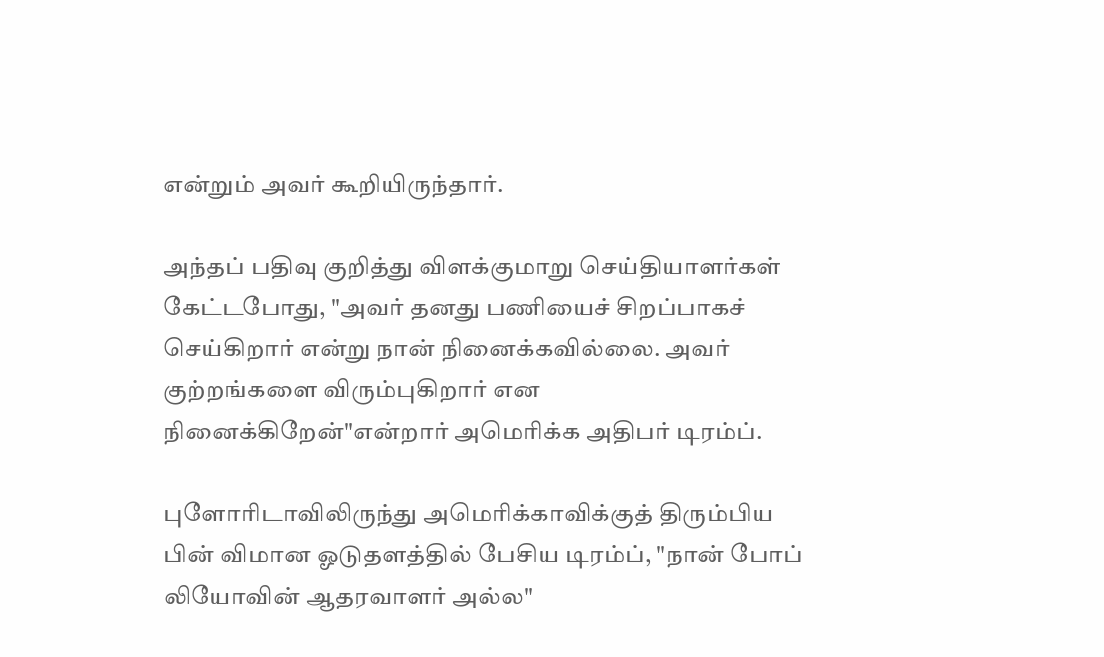என்றும் அவர் கூறியிருந்தார்.

அந்தப் பதிவு குறித்து விளக்குமாறு செய்தியாளர்கள் கேட்டபோது, "அவர் தனது பணியைச் சிறப்பாகச் செய்கிறார் என்று நான் நினைக்கவில்லை. அவர் குற்றங்களை விரும்புகிறார் என நினைக்கிறேன்"என்றார் அமெரிக்க அதிபர் டிரம்ப்.

புளோரிடாவிலிருந்து அமெரிக்காவிக்குத் திரும்பிய பின் விமான ஓடுதளத்தில் பேசிய டிரம்ப், "நான் போப் லியோவின் ஆதரவாளர் அல்ல"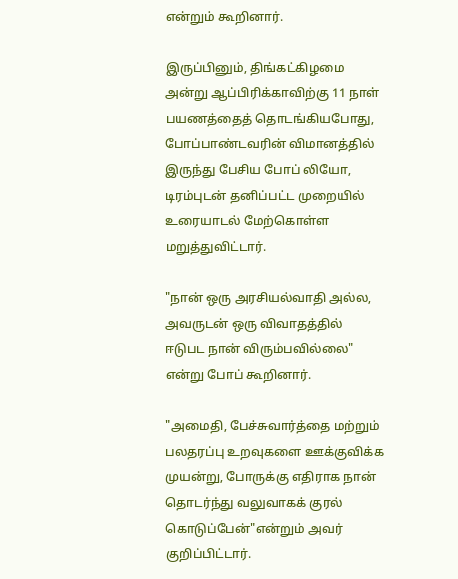என்றும் கூறினார்.

இருப்பினும், திங்கட்கிழமை அன்று ஆப்பிரிக்காவிற்கு 11 நாள் பயணத்தைத் தொடங்கியபோது, போப்பாண்டவரின் விமானத்தில் இருந்து பேசிய போப் லியோ, டிரம்புடன் தனிப்பட்ட முறையில் உரையாடல் மேற்கொள்ள மறுத்துவிட்டார்.

"நான் ஒரு அரசியல்வாதி அல்ல, அவருடன் ஒரு விவாதத்தில் ஈடுபட நான் விரும்பவில்லை" என்று போப் கூறினார்.

"அமைதி, பேச்சுவார்த்தை மற்றும் பலதரப்பு உறவுகளை ஊக்குவிக்க முயன்று, போருக்கு எதிராக நான் தொடர்ந்து வலுவாகக் குரல் கொடுப்பேன்"என்றும் அவர் குறிப்பிட்டார்.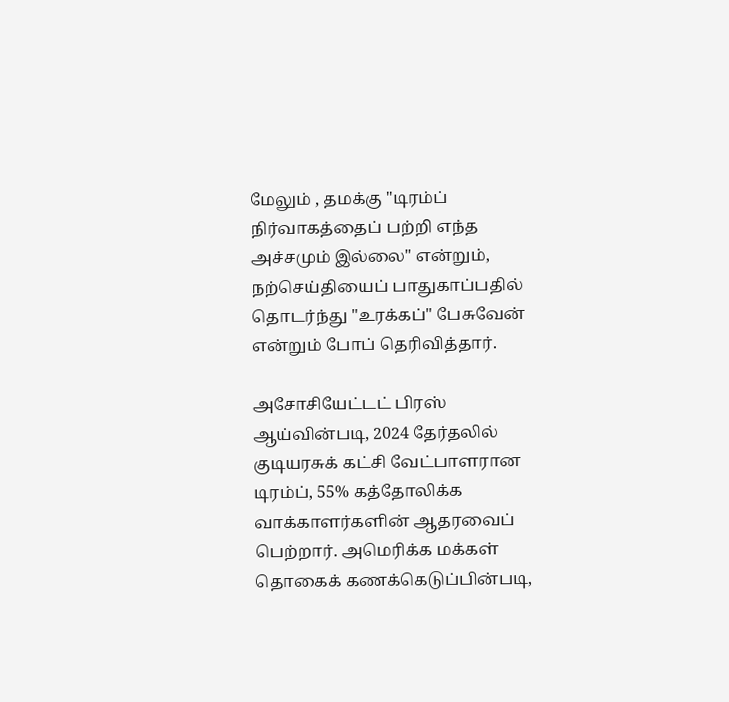மேலும் , தமக்கு "டிரம்ப் நிர்வாகத்தைப் பற்றி எந்த அச்சமும் இல்லை" என்றும், நற்செய்தியைப் பாதுகாப்பதில் தொடர்ந்து "உரக்கப்" பேசுவேன் என்றும் போப் தெரிவித்தார்.

அசோசியேட்டட் பிரஸ் ஆய்வின்படி, 2024 தேர்தலில் குடியரசுக் கட்சி வேட்பாளரான டிரம்ப், 55% கத்தோலிக்க வாக்காளர்களின் ஆதரவைப் பெற்றார். அமெரிக்க மக்கள் தொகைக் கணக்கெடுப்பின்படி,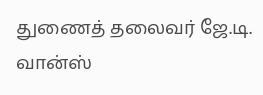துணைத் தலைவர் ஜே.டி. வான்ஸ்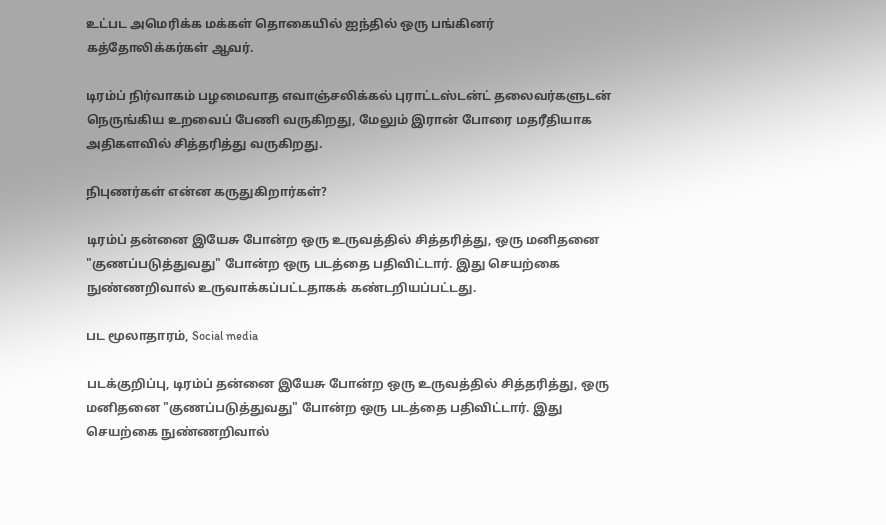உட்பட அமெரிக்க மக்கள் தொகையில் ஐந்தில் ஒரு பங்கினர் கத்தோலிக்கர்கள் ஆவர்.

டிரம்ப் நிர்வாகம் பழமைவாத எவாஞ்சலிக்கல் புராட்டஸ்டன்ட் தலைவர்களுடன் நெருங்கிய உறவைப் பேணி வருகிறது, மேலும் இரான் போரை மதரீதியாக அதிகளவில் சித்தரித்து வருகிறது.

நிபுணர்கள் என்ன கருதுகிறார்கள்?

டிரம்ப் தன்னை இயேசு போன்ற ஒரு உருவத்தில் சித்தரித்து, ஒரு மனிதனை "குணப்படுத்துவது" போன்ற ஒரு படத்தை பதிவிட்டார். இது செயற்கை நுண்ணறிவால் உருவாக்கப்பட்டதாகக் கண்டறியப்பட்டது.

பட மூலாதாரம், Social media

படக்குறிப்பு, டிரம்ப் தன்னை இயேசு போன்ற ஒரு உருவத்தில் சித்தரித்து, ஒரு மனிதனை "குணப்படுத்துவது" போன்ற ஒரு படத்தை பதிவிட்டார். இது செயற்கை நுண்ணறிவால்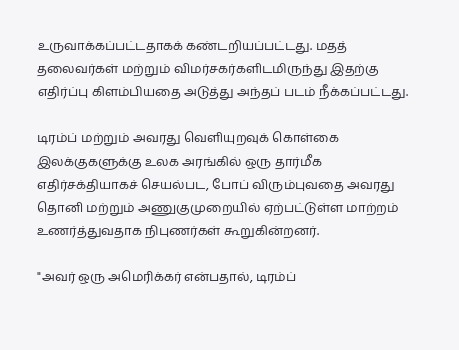உருவாக்கப்பட்டதாகக் கண்டறியப்பட்டது. மதத் தலைவர்கள் மற்றும் விமர்சகர்களிடமிருந்து இதற்கு எதிர்ப்பு கிளம்பியதை அடுத்து அந்தப் படம் நீக்கப்பட்டது.

டிரம்ப் மற்றும் அவரது வெளியுறவுக் கொள்கை இலக்குகளுக்கு உலக அரங்கில் ஒரு தார்மீக எதிர்சக்தியாகச் செயல்பட, போப் விரும்புவதை அவரது தொனி மற்றும் அணுகுமுறையில் ஏற்பட்டுள்ள மாற்றம் உணர்த்துவதாக நிபுணர்கள் கூறுகின்றனர்.

"அவர் ஒரு அமெரிக்கர் என்பதால், டிரம்ப்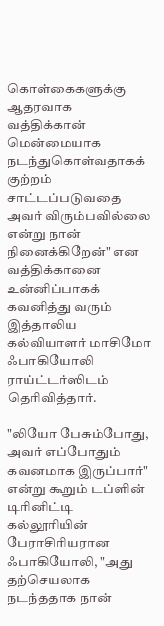கொள்கைகளுக்கு ஆதரவாக வத்திக்கான் மென்மையாக நடந்துகொள்வதாகக் குற்றம் சாட்டப்படுவதை அவர் விரும்பவில்லை என்று நான் நினைக்கிறேன்" என வத்திக்கானை உன்னிப்பாகக் கவனித்து வரும் இத்தாலிய கல்வியாளர் மாசிமோ ஃபாகியோலி ராய்ட்டர்ஸிடம் தெரிவித்தார்.

"லியோ பேசும்போது, அவர் எப்போதும் கவனமாக இருப்பார்" என்று கூறும் டப்ளின் டிரினிட்டி கல்லூரியின் பேராசிரியரான ஃபாகியோலி, "அது தற்செயலாக நடந்ததாக நான்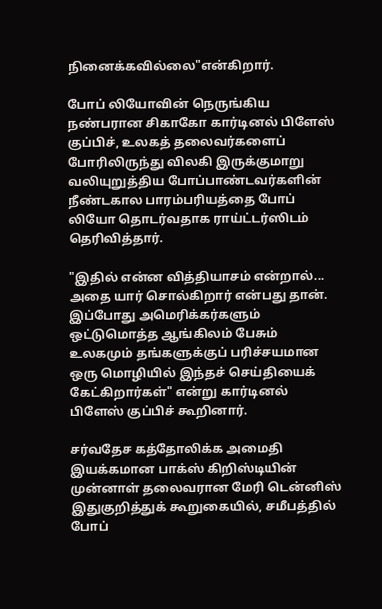நினைக்கவில்லை"என்கிறார்.

போப் லியோவின் நெருங்கிய நண்பரான சிகாகோ கார்டினல் பிளேஸ் குப்பிச், உலகத் தலைவர்களைப் போரிலிருந்து விலகி இருக்குமாறு வலியுறுத்திய போப்பாண்டவர்களின் நீண்டகால பாரம்பரியத்தை போப் லியோ தொடர்வதாக ராய்ட்டர்ஸிடம் தெரிவித்தார்.

"இதில் என்ன வித்தியாசம் என்றால்... அதை யார் சொல்கிறார் என்பது தான். இப்போது அமெரிக்கர்களும் ஒட்டுமொத்த ஆங்கிலம் பேசும் உலகமும் தங்களுக்குப் பரிச்சயமான ஒரு மொழியில் இந்தச் செய்தியைக் கேட்கிறார்கள்" என்று கார்டினல் பிளேஸ் குப்பிச் கூறினார்.

சர்வதேச கத்தோலிக்க அமைதி இயக்கமான பாக்ஸ் கிறிஸ்டியின் முன்னாள் தலைவரான மேரி டென்னிஸ் இதுகுறித்துக் கூறுகையில், சமீபத்தில் போப்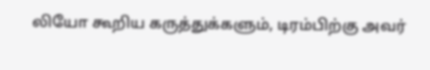லியோ கூறிய கருத்துக்களும், டிரம்பிற்கு அவர்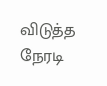விடுத்த நேரடி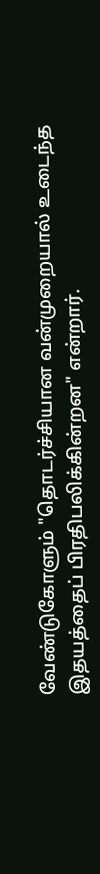வேண்டுகோளும் "தொடர்ச்சியான வன்முறையால் உடைந்த இதயத்தைப் பிரதிபலிக்கின்றன" என்றார்.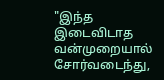"இந்த இடைவிடாத வன்முறையால் சோர்வடைந்து,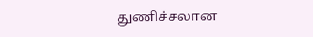துணிச்சலான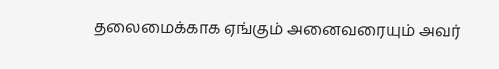தலைமைக்காக ஏங்கும் அனைவரையும் அவர்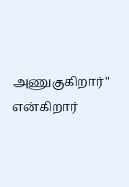அணுகுகிறார்" என்கிறார்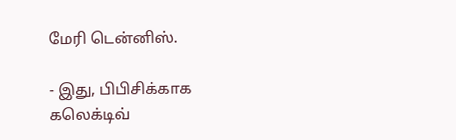மேரி டென்னிஸ்.

- இது, பிபிசிக்காக கலெக்டிவ்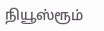நியூஸ்ரூம்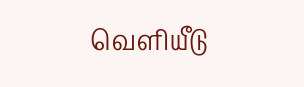வெளியீடு